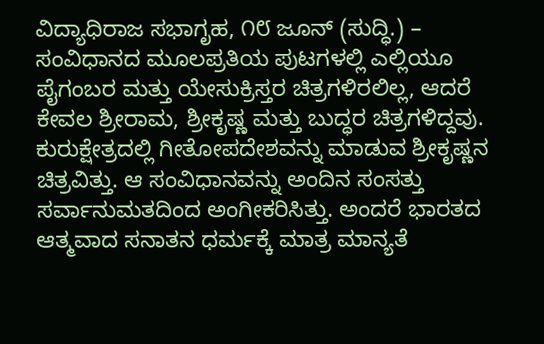ವಿದ್ಯಾಧಿರಾಜ ಸಭಾಗೃಹ, ೧೮ ಜೂನ್ (ಸುದ್ಧಿ.) – ಸಂವಿಧಾನದ ಮೂಲಪ್ರತಿಯ ಪುಟಗಳಲ್ಲಿ ಎಲ್ಲಿಯೂ ಪೈಗಂಬರ ಮತ್ತು ಯೇಸುಕ್ರಿಸ್ತರ ಚಿತ್ರಗಳಿರಲಿಲ್ಲ, ಆದರೆ ಕೇವಲ ಶ್ರೀರಾಮ, ಶ್ರೀಕೃಷ್ಣ ಮತ್ತು ಬುದ್ಧರ ಚಿತ್ರಗಳಿದ್ದವು. ಕುರುಕ್ಷೇತ್ರದಲ್ಲಿ ಗೀತೋಪದೇಶವನ್ನು ಮಾಡುವ ಶ್ರೀಕೃಷ್ಣನ ಚಿತ್ರವಿತ್ತು. ಆ ಸಂವಿಧಾನವನ್ನು ಅಂದಿನ ಸಂಸತ್ತು ಸರ್ವಾನುಮತದಿಂದ ಅಂಗೀಕರಿಸಿತ್ತು. ಅಂದರೆ ಭಾರತದ ಆತ್ಮವಾದ ಸನಾತನ ಧರ್ಮಕ್ಕೆ ಮಾತ್ರ ಮಾನ್ಯತೆ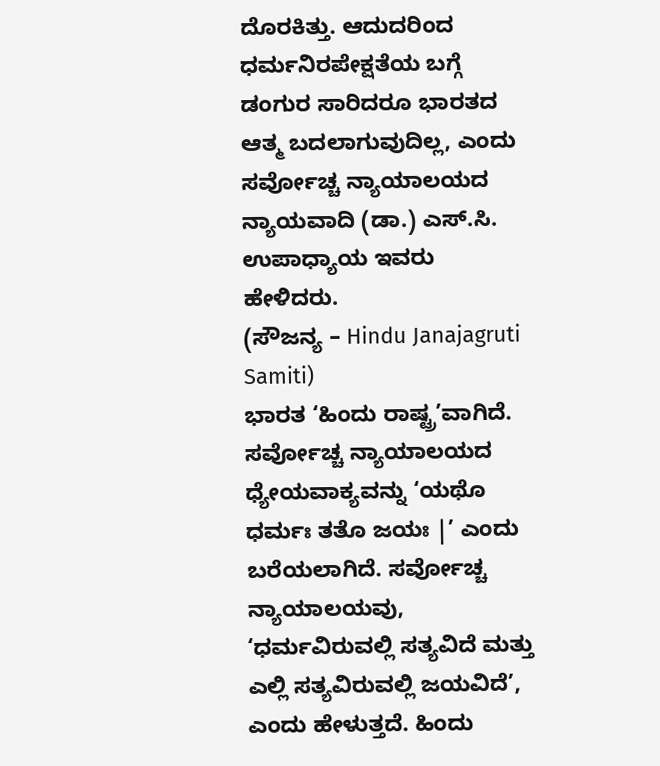ದೊರಕಿತ್ತು. ಆದುದರಿಂದ ಧರ್ಮನಿರಪೇಕ್ಷತೆಯ ಬಗ್ಗೆ ಡಂಗುರ ಸಾರಿದರೂ ಭಾರತದ ಆತ್ಮ ಬದಲಾಗುವುದಿಲ್ಲ, ಎಂದು ಸರ್ವೋಚ್ಚ ನ್ಯಾಯಾಲಯದ ನ್ಯಾಯವಾದಿ (ಡಾ.) ಎಸ್.ಸಿ. ಉಪಾಧ್ಯಾಯ ಇವರು ಹೇಳಿದರು.
(ಸೌಜನ್ಯ – Hindu Janajagruti Samiti)
ಭಾರತ ‘ಹಿಂದು ರಾಷ್ಟ್ರ’ವಾಗಿದೆ. ಸರ್ವೋಚ್ಚ ನ್ಯಾಯಾಲಯದ ಧ್ಯೇಯವಾಕ್ಯವನ್ನು ‘ಯಥೊ ಧರ್ಮಃ ತತೊ ಜಯಃ |’ ಎಂದು ಬರೆಯಲಾಗಿದೆ. ಸರ್ವೋಚ್ಚ ನ್ಯಾಯಾಲಯವು, ‘ಧರ್ಮವಿರುವಲ್ಲಿ ಸತ್ಯವಿದೆ ಮತ್ತು ಎಲ್ಲಿ ಸತ್ಯವಿರುವಲ್ಲಿ ಜಯವಿದೆ’, ಎಂದು ಹೇಳುತ್ತದೆ. ಹಿಂದು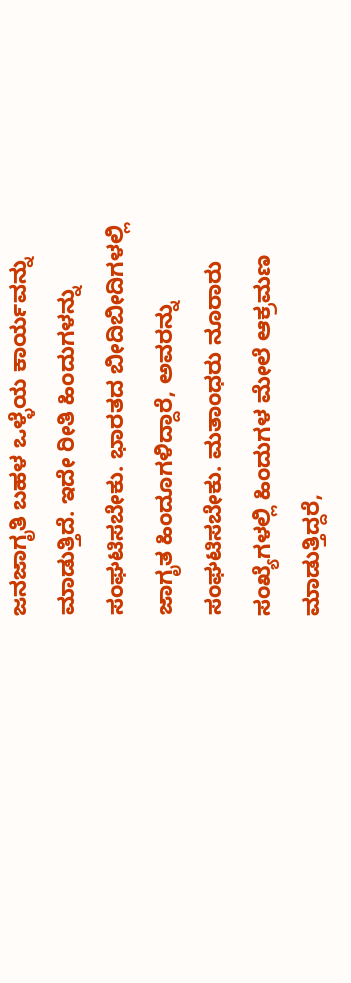ಜನಜಾಗೃತಿ ಬಹಳ ಒಳ್ಳೆಯ ಕಾರ್ಯವನ್ನು ಮಾಡುತ್ತಿದೆ. ಇದೇ ರೀತಿ ಹಿಂದುಗಳನ್ನು ಸಂಘಟಿಸಬೇಕು. ಭಾರತದ ಬೀದಿಬೀದಿಗಳಲ್ಲಿ ಜಾಗೃತ ಹಿಂದೂಗಳಿದ್ದಾರೆ, ಅವರನ್ನು ಸಂಘಟಿಸಬೇಕು. ಮತಾಂಧರು ನೂರಾರು ಸಂಖ್ಯೆಗಳಲ್ಲಿ ಹಿಂದುಗಳ ಮೇಲೆ ಆಕ್ರಮಣ ಮಾಡುತ್ತಿದ್ದರೆ,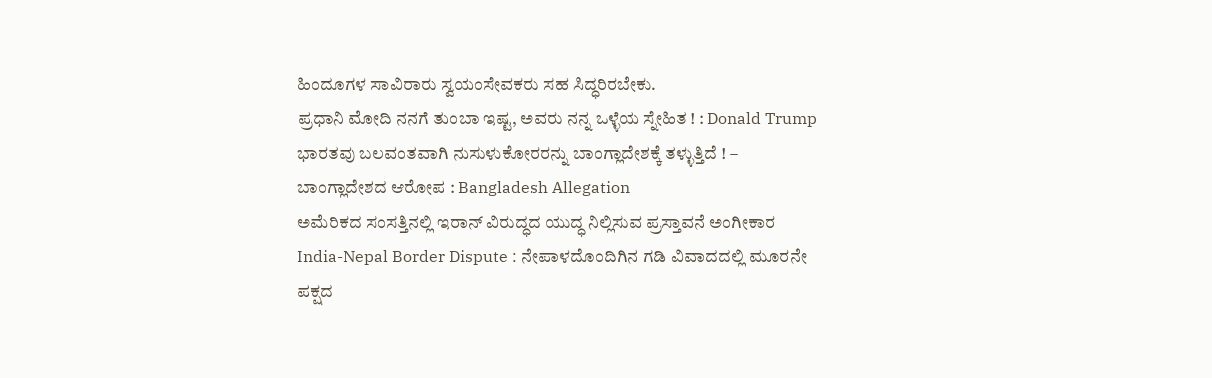ಹಿಂದೂಗಳ ಸಾವಿರಾರು ಸ್ವಯಂಸೇವಕರು ಸಹ ಸಿದ್ಧರಿರಬೇಕು.
ಪ್ರಧಾನಿ ಮೋದಿ ನನಗೆ ತುಂಬಾ ಇಷ್ಟ, ಅವರು ನನ್ನ ಒಳ್ಳೆಯ ಸ್ನೇಹಿತ ! : Donald Trump
ಭಾರತವು ಬಲವಂತವಾಗಿ ನುಸುಳುಕೋರರನ್ನು ಬಾಂಗ್ಲಾದೇಶಕ್ಕೆ ತಳ್ಳುತ್ತಿದೆ ! – ಬಾಂಗ್ಲಾದೇಶದ ಆರೋಪ : Bangladesh Allegation
ಅಮೆರಿಕದ ಸಂಸತ್ತಿನಲ್ಲಿ ಇರಾನ್ ವಿರುದ್ಧದ ಯುದ್ಧ ನಿಲ್ಲಿಸುವ ಪ್ರಸ್ತಾವನೆ ಅಂಗೀಕಾರ
India-Nepal Border Dispute : ನೇಪಾಳದೊಂದಿಗಿನ ಗಡಿ ವಿವಾದದಲ್ಲಿ ಮೂರನೇ ಪಕ್ಷದ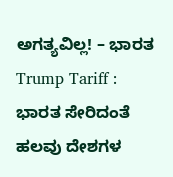ಅಗತ್ಯವಿಲ್ಲ! – ಭಾರತ
Trump Tariff : ಭಾರತ ಸೇರಿದಂತೆ ಹಲವು ದೇಶಗಳ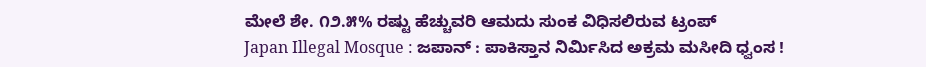ಮೇಲೆ ಶೇ. ೧೨.೫% ರಷ್ಟು ಹೆಚ್ಚುವರಿ ಆಮದು ಸುಂಕ ವಿಧಿಸಲಿರುವ ಟ್ರಂಪ್
Japan Illegal Mosque : ಜಪಾನ್ : ಪಾಕಿಸ್ತಾನ ನಿರ್ಮಿಸಿದ ಅಕ್ರಮ ಮಸೀದಿ ಧ್ವಂಸ !